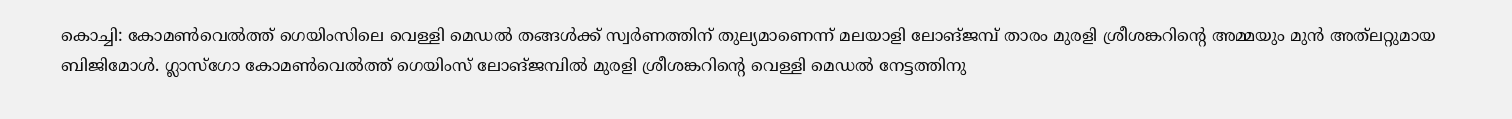കൊച്ചി: കോമൺവെൽത്ത് ഗെയിംസിലെ വെള്ളി മെഡൽ തങ്ങൾക്ക് സ്വർണത്തിന് തുല്യമാണെന്ന് മലയാളി ലോങ്ജമ്പ് താരം മുരളി ശ്രീശങ്കറിന്റെ അമ്മയും മുൻ അത്‌ലറ്റുമായ ബിജിമോൾ. ഗ്ലാസ്‌ഗോ കോമൺവെൽത്ത് ഗെയിംസ് ലോങ്ജമ്പിൽ മുരളി ശ്രീശങ്കറിന്റെ വെള്ളി മെഡൽ നേട്ടത്തിനു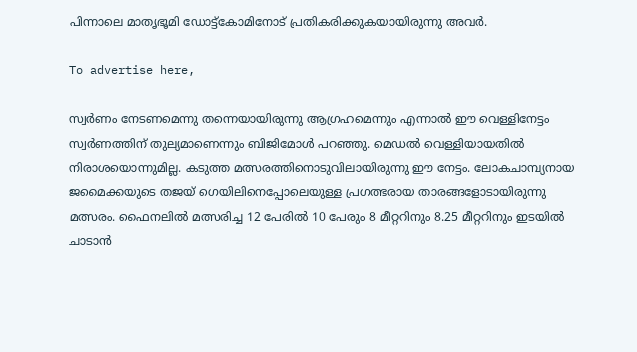പിന്നാലെ മാതൃഭൂമി ഡോട്ട്‌കോമിനോട് പ്രതികരിക്കുകയായിരുന്നു അവർ.

To advertise here,

സ്വർണം നേടണമെന്നു തന്നെയായിരുന്നു ആഗ്രഹമെന്നും എന്നാൽ ഈ വെള്ളിനേട്ടം സ്വർണത്തിന് തുല്യമാണെന്നും ബിജിമോൾ പറഞ്ഞു. മെഡൽ വെള്ളിയായതിൽ നിരാശയൊന്നുമില്ല. കടുത്ത മത്സരത്തിനൊടുവിലായിരുന്നു ഈ നേട്ടം. ലോകചാമ്പ്യനായ ജമൈക്കയുടെ തജയ് ഗെയിലിനെപ്പോലെയുള്ള പ്രഗത്ഭരായ താരങ്ങളോടായിരുന്നു മത്സരം. ഫൈനലിൽ മത്സരിച്ച 12 പേരിൽ 10 പേരും 8 മീറ്ററിനും 8.25 മീറ്ററിനും ഇടയിൽ ചാടാൻ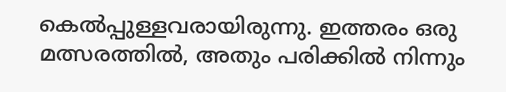കെൽപ്പുള്ളവരായിരുന്നു. ഇത്തരം ഒരു മത്സരത്തിൽ, അതും പരിക്കിൽ നിന്നും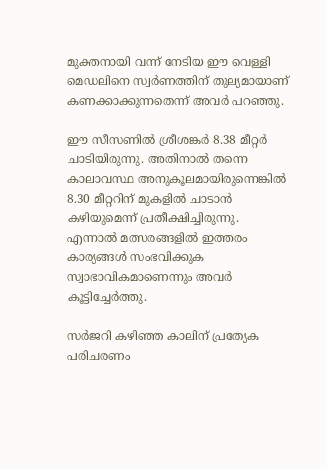മുക്തനായി വന്ന് നേടിയ ഈ വെള്ളി മെഡലിനെ സ്വർണത്തിന് തുല്യമായാണ് കണക്കാക്കുന്നതെന്ന് അവർ പറഞ്ഞു.

ഈ സീസണിൽ ശ്രീശങ്കർ 8.38 മീറ്റർ ചാടിയിരുന്നു. അതിനാൽ തന്നെ കാലാവസ്ഥ അനുകൂലമായിരുന്നെങ്കിൽ 8.30 മീറ്ററിന് മുകളിൽ ചാടാൻ കഴിയുമെന്ന് പ്രതീക്ഷിച്ചിരുന്നു. എന്നാൽ മത്സരങ്ങളിൽ ഇത്തരം കാര്യങ്ങൾ സംഭവിക്കുക സ്വാഭാവികമാണെന്നും അവർ കൂട്ടിച്ചേർത്തു.

സർജറി കഴിഞ്ഞ കാലിന് പ്രത്യേക പരിചരണം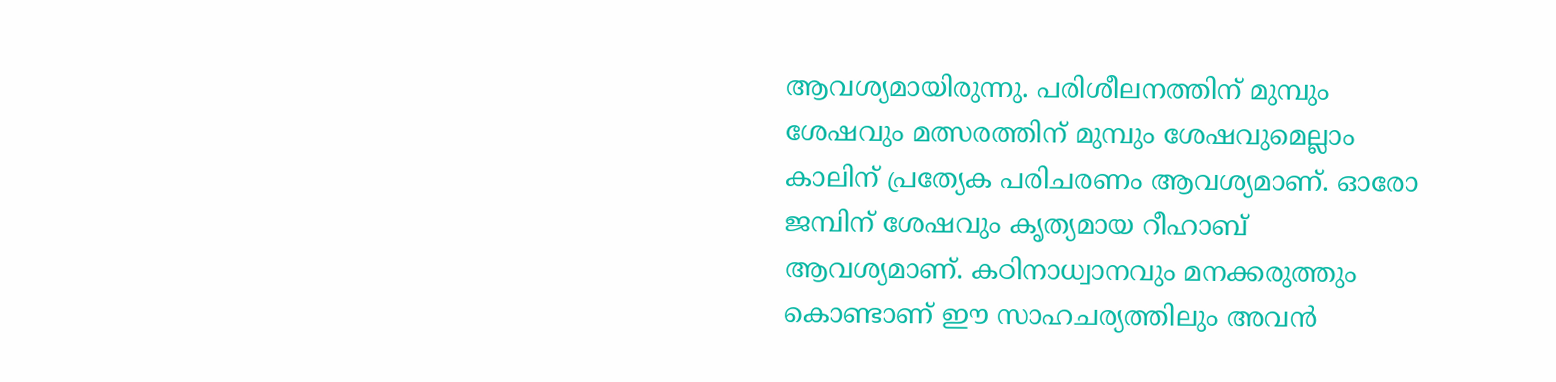ആവശ്യമായിരുന്നു. പരിശീലനത്തിന് മുമ്പും ശേഷവും മത്സരത്തിന് മുമ്പും ശേഷവുമെല്ലാം കാലിന് പ്രത്യേക പരിചരണം ആവശ്യമാണ്. ഓരോ ജമ്പിന് ശേഷവും കൃത്യമായ റീഹാബ് ആവശ്യമാണ്. കഠിനാധ്വാനവും മനക്കരുത്തും കൊണ്ടാണ് ഈ സാഹചര്യത്തിലും അവൻ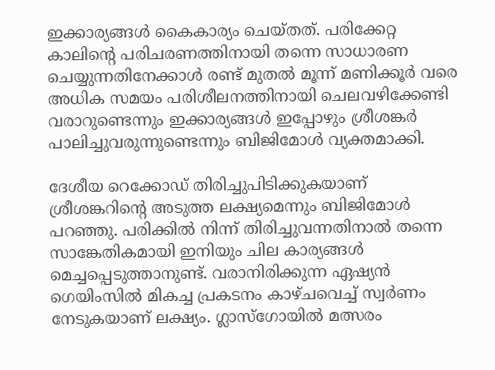ഇക്കാര്യങ്ങൾ കൈകാര്യം ചെയ്തത്. പരിക്കേറ്റ കാലിന്റെ പരിചരണത്തിനായി തന്നെ സാധാരണ ചെയ്യുന്നതിനേക്കാൾ രണ്ട് മുതൽ മൂന്ന് മണിക്കൂർ വരെ അധിക സമയം പരിശീലനത്തിനായി ചെലവഴിക്കേണ്ടി വരാറുണ്ടെന്നും ഇക്കാര്യങ്ങൾ ഇപ്പോഴും ശ്രീശങ്കർ പാലിച്ചുവരുന്നുണ്ടെന്നും ബിജിമോൾ വ്യക്തമാക്കി.

ദേശീയ റെക്കോഡ് തിരിച്ചുപിടിക്കുകയാണ് ശ്രീശങ്കറിന്റെ അടുത്ത ലക്ഷ്യമെന്നും ബിജിമോൾ പറഞ്ഞു. പരിക്കിൽ നിന്ന് തിരിച്ചുവന്നതിനാൽ തന്നെ സാങ്കേതികമായി ഇനിയും ചില കാര്യങ്ങൾ മെച്ചപ്പെടുത്താനുണ്ട്. വരാനിരിക്കുന്ന ഏഷ്യൻ ഗെയിംസിൽ മികച്ച പ്രകടനം കാഴ്ചവെച്ച് സ്വർണം നേടുകയാണ് ലക്ഷ്യം. ഗ്ലാസ്‌ഗോയിൽ മത്സരം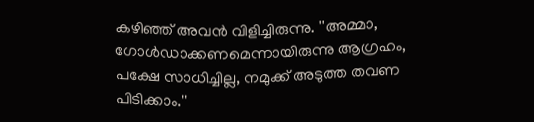കഴിഞ്ഞ് അവൻ വിളിച്ചിരുന്നു. ''അമ്മാ, ഗോൾഡാക്കണമെന്നായിരുന്നു ആഗ്രഹം, പക്ഷേ സാധിച്ചില്ല, നമുക്ക് അടുത്ത തവണ പിടിക്കാം.''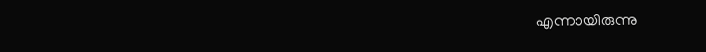എന്നായിരുന്നു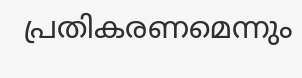പ്രതികരണമെന്നും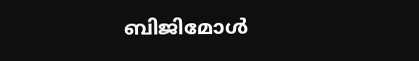ബിജിമോൾ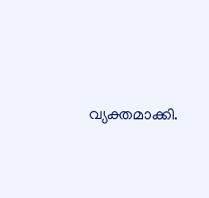വ്യക്തമാക്കി.